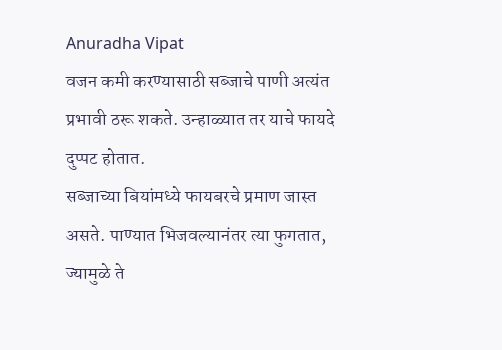Anuradha Vipat
वजन कमी करण्यासाठी सब्जाचे पाणी अत्यंत प्रभावी ठरू शकते. उन्हाळ्यात तर याचे फायदे दुप्पट होतात.
सब्जाच्या बियांमध्ये फायबरचे प्रमाण जास्त असते. पाण्यात भिजवल्यानंतर त्या फुगतात, ज्यामुळे ते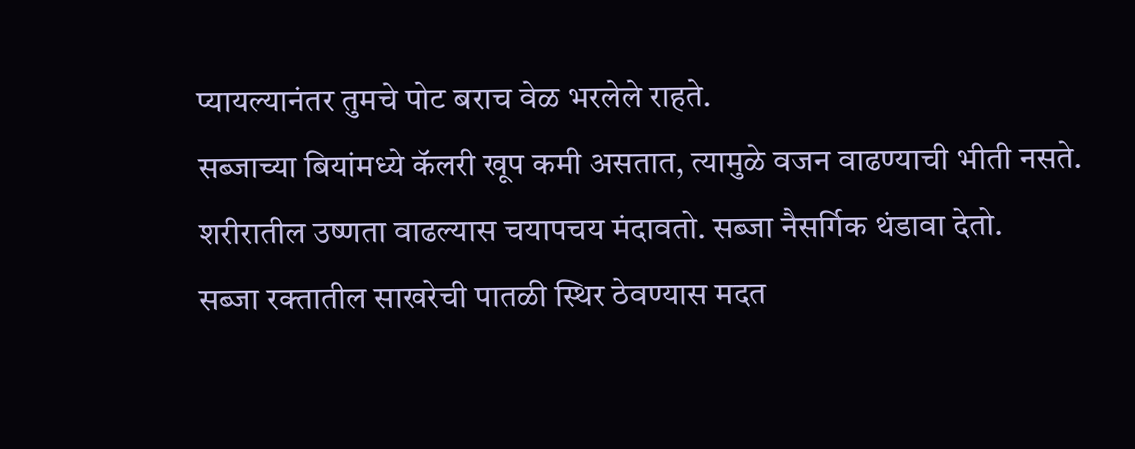प्यायल्यानंतर तुमचे पोट बराच वेळ भरलेले राहते.
सब्जाच्या बियांमध्ये कॅलरी खूप कमी असतात, त्यामुळे वजन वाढण्याची भीती नसते.
शरीरातील उष्णता वाढल्यास चयापचय मंदावतो. सब्जा नैसर्गिक थंडावा देतो.
सब्जा रक्तातील साखरेची पातळी स्थिर ठेवण्यास मदत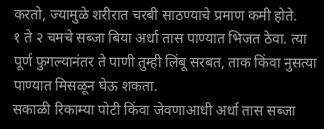करतो, ज्यामुळे शरीरात चरबी साठण्याचे प्रमाण कमी होते.
१ ते २ चमचे सब्जा बिया अर्धा तास पाण्यात भिजत ठेवा. त्या पूर्ण फुगल्यानंतर ते पाणी तुम्ही लिंबू सरबत, ताक किंवा नुसत्या पाण्यात मिसळून घेऊ शकता.
सकाळी रिकाम्या पोटी किंवा जेवणाआधी अर्धा तास सब्जा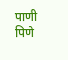पाणी पिणे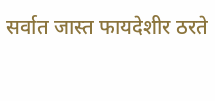सर्वात जास्त फायदेशीर ठरते